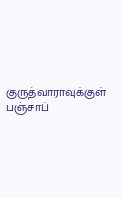குருத்வாராவுக்குள் பஞ்சாப்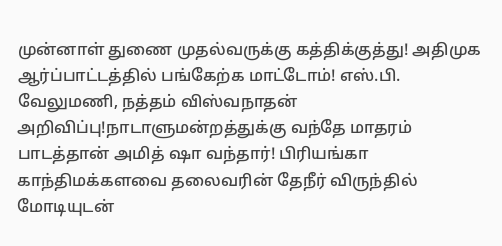முன்னாள் துணை முதல்வருக்கு கத்திக்குத்து! அதிமுக ஆர்ப்பாட்டத்தில் பங்கேற்க மாட்டோம்! எஸ்.பி. வேலுமணி, நத்தம் விஸ்வநாதன் அறிவிப்பு!நாடாளுமன்றத்துக்கு வந்தே மாதரம் பாடத்தான் அமித் ஷா வந்தார்! பிரியங்கா காந்திமக்களவை தலைவரின் தேநீர் விருந்தில் மோடியுடன்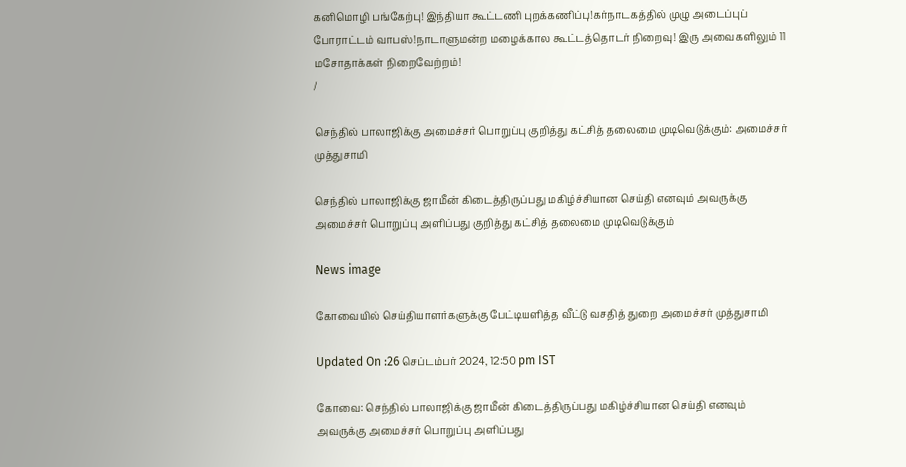கனிமொழி பங்கேற்பு! இந்தியா கூட்டணி புறக்கணிப்பு!கர்நாடகத்தில் முழு அடைப்புப் போராட்டம் வாபஸ்!நாடாளுமன்ற மழைக்கால கூட்டத்தொடர் நிறைவு! இரு அவைகளிலும் 11 மசோதாக்கள் நிறைவேற்றம்!
/

செந்தில் பாலாஜிக்கு அமைச்சர் பொறுப்பு குறித்து கட்சித் தலைமை முடிவெடுக்கும்: அமைச்சர் முத்துசாமி

செந்தில் பாலாஜிக்கு ஜாமீன் கிடைத்திருப்பது மகிழ்ச்சியான செய்தி எனவும் அவருக்கு அமைச்சர் பொறுப்பு அளிப்பது குறித்து கட்சித் தலைமை முடிவெடுக்கும்

News image

கோவையில் செய்தியாளர்களுக்கு பேட்டியளித்த வீட்டு வசதித் துறை அமைச்சர் முத்துசாமி

Updated On :26 செப்டம்பர் 2024, 12:50 pm IST

கோவை: செந்தில் பாலாஜிக்கு ஜாமீன் கிடைத்திருப்பது மகிழ்ச்சியான செய்தி எனவும் அவருக்கு அமைச்சர் பொறுப்பு அளிப்பது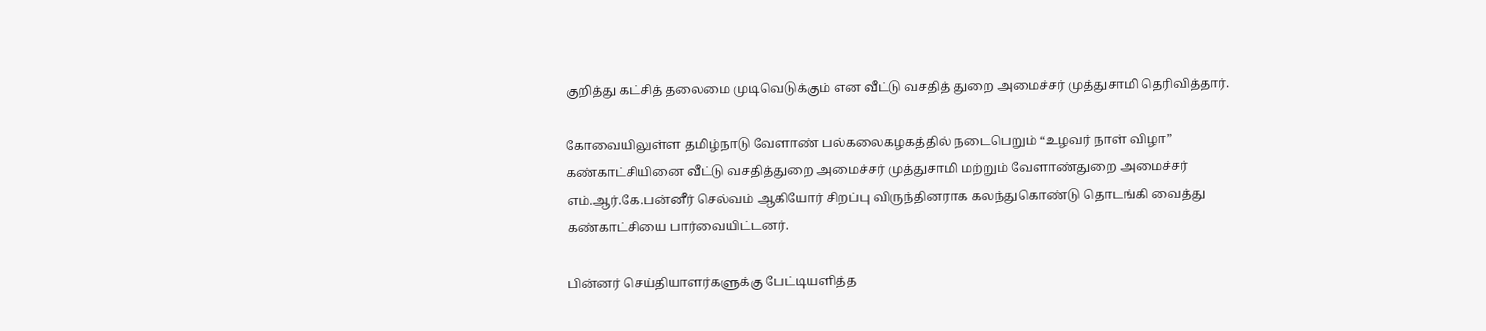குறித்து கட்சித் தலைமை முடிவெடுக்கும் என வீட்டு வசதித் துறை அமைச்சர் முத்துசாமி தெரிவித்தார்.

கோவையிலுள்ள தமிழ்நாடு வேளாண் பல்கலைகழகத்தில் நடைபெறும் “உழவர் நாள் விழா” கண்காட்சியினை வீட்டு வசதித்துறை அமைச்சர் முத்துசாமி மற்றும் வேளாண்துறை அமைச்சர் எம்.ஆர்.கே.பன்னீர் செல்வம் ஆகியோர் சிறப்பு விருந்தினராக கலந்துகொண்டு தொடங்கி வைத்து கண்காட்சியை பார்வையிட்டனர்.

பின்னர் செய்தியாளர்களுக்கு பேட்டியளித்த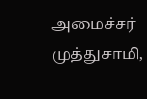அமைச்சர் முத்துசாமி,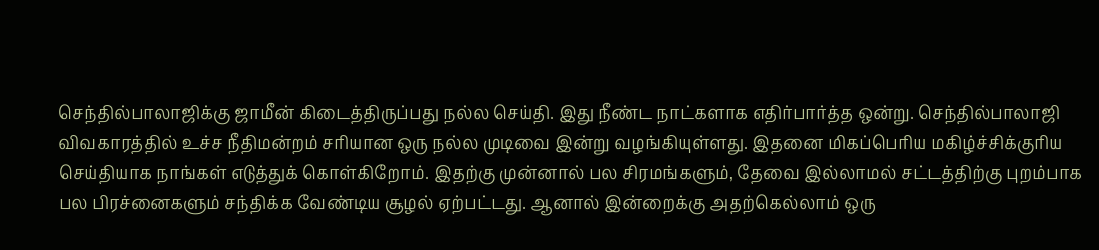செந்தில்பாலாஜிக்கு ஜாமீன் கிடைத்திருப்பது நல்ல செய்தி. இது நீண்ட நாட்களாக எதிர்பார்த்த ஒன்று. செந்தில்பாலாஜி விவகாரத்தில் உச்ச நீதிமன்றம் சரியான ஒரு நல்ல முடிவை இன்று வழங்கியுள்ளது. இதனை மிகப்பெரிய மகிழ்ச்சிக்குரிய செய்தியாக நாங்கள் எடுத்துக் கொள்கிறோம். இதற்கு முன்னால் பல சிரமங்களும், தேவை இல்லாமல் சட்டத்திற்கு புறம்பாக பல பிரச்னைகளும் சந்திக்க வேண்டிய சூழல் ஏற்பட்டது. ஆனால் இன்றைக்கு அதற்கெல்லாம் ஒரு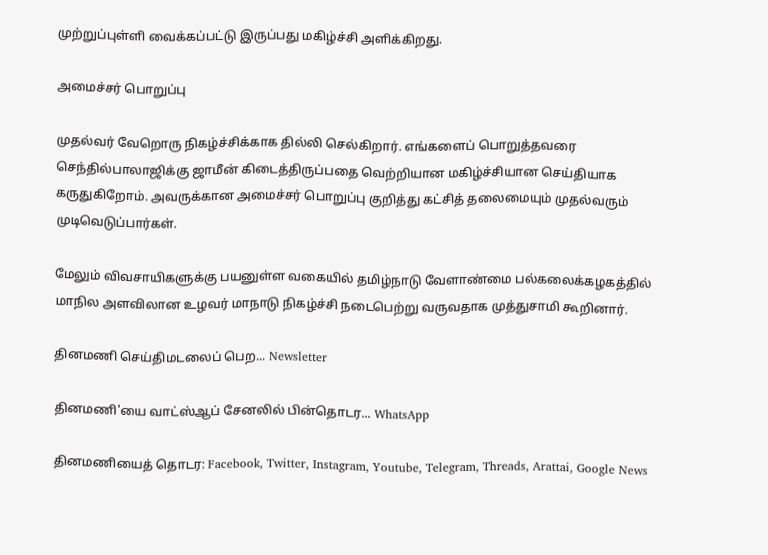முற்றுப்புள்ளி வைக்கப்பட்டு இருப்பது மகிழ்ச்சி அளிக்கிறது.

அமைச்சர் பொறுப்பு

முதல்வர் வேறொரு நிகழ்ச்சிக்காக தில்லி செல்கிறார். எங்களைப் பொறுத்தவரை செந்தில்பாலாஜிக்கு ஜாமீன் கிடைத்திருப்பதை வெற்றியான மகிழ்ச்சியான செய்தியாக கருதுகிறோம். அவருக்கான அமைச்சர் பொறுப்பு குறித்து கட்சித் தலைமையும் முதல்வரும் முடிவெடுப்பார்கள்.

மேலும் விவசாயிகளுக்கு பயனுள்ள வகையில் தமிழ்நாடு வேளாண்மை பல்கலைக்கழகத்தில் மாநில அளவிலான உழவர் மாநாடு நிகழ்ச்சி நடைபெற்று வருவதாக முத்துசாமி கூறினார்.

தினமணி செய்திமடலைப் பெற... Newsletter

தினமணி'யை வாட்ஸ்ஆப் சேனலில் பின்தொடர... WhatsApp

தினமணியைத் தொடர: Facebook, Twitter, Instagram, Youtube, Telegram, Threads, Arattai, Google News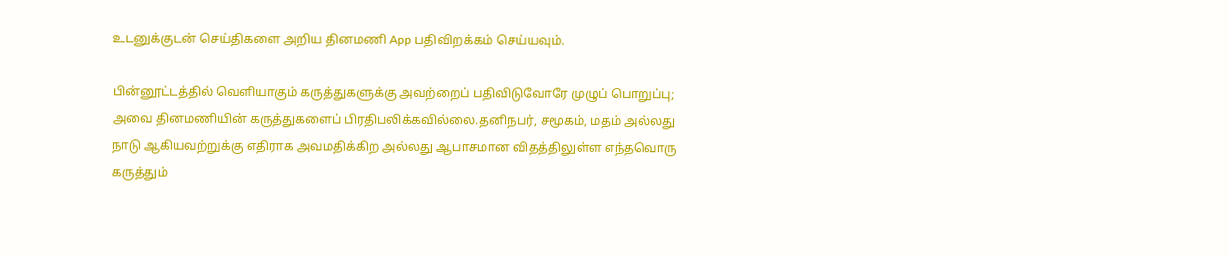உடனுக்குடன் செய்திகளை அறிய தினமணி App பதிவிறக்கம் செய்யவும்.

பின்னூட்டத்தில் வெளியாகும் கருத்துகளுக்கு அவற்றைப் பதிவிடுவோரே முழுப் பொறுப்பு; அவை தினமணியின் கருத்துகளைப் பிரதிபலிக்கவில்லை.தனிநபர், சமூகம், மதம் அல்லது நாடு ஆகியவற்றுக்கு எதிராக அவமதிக்கிற அல்லது ஆபாசமான விதத்திலுள்ள எந்தவொரு கருத்தும்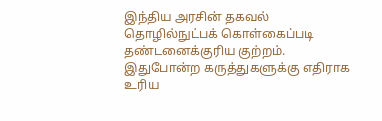இந்திய அரசின் தகவல் தொழில்நுட்பக் கொள்கைப்படி தண்டனைக்குரிய குற்றம். இதுபோன்ற கருத்துகளுக்கு எதிராக உரிய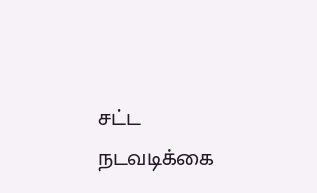சட்ட நடவடிக்கை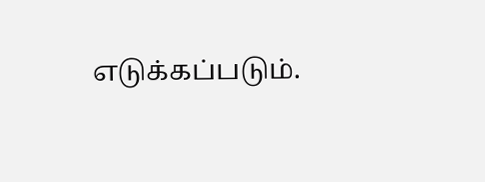எடுக்கப்படும்.